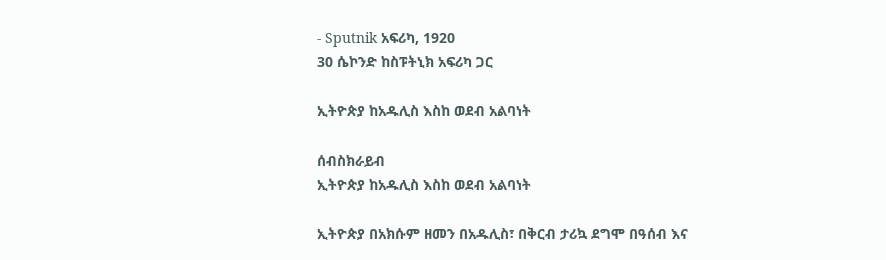- Sputnik አፍሪካ, 1920
30 ሴኮንድ ከስፑትኒክ አፍሪካ ጋር

ኢትዮጵያ ከአዱሊስ እስከ ወደብ አልባነት

ሰብስክራይብ
ኢትዮጵያ ከአዱሊስ እስከ ወደብ አልባነት

ኢትዮጵያ በአክሱም ዘመን በአዱሊስ፣ በቅርብ ታሪኳ ደግሞ በዓሰብ እና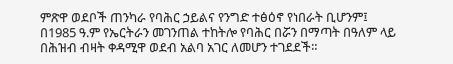ምጽዋ ወደቦች ጠንካራ የባሕር ኃይልና የንግድ ተፅዕኖ የነበራት ቢሆንም፤ በ1985 ዓ.ም የኤርትራን መገንጠል ተከትሎ የባሕር በሯን በማጣት በዓለም ላይ በሕዝብ ብዛት ቀዳሚዋ ወደብ አልባ አገር ለመሆን ተገደደች።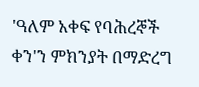'ዓለም አቀፍ የባሕረኞች ቀን'ን ምክንያት በማድረግ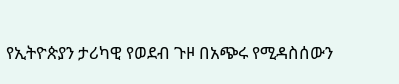የኢትዮጵያን ታሪካዊ የወደብ ጉዞ በአጭሩ የሚዳስሰውን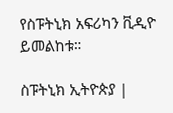የስፑትኒክ አፍሪካን ቪዲዮ ይመልከቱ።

ስፑትኒክ ኢትዮጵያ |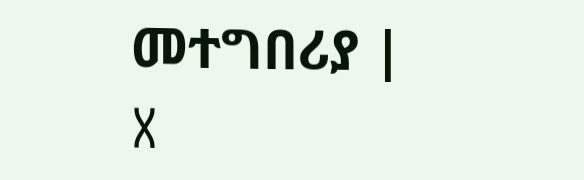መተግበሪያ | X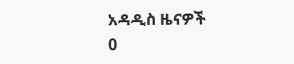አዳዲስ ዜናዎች
0